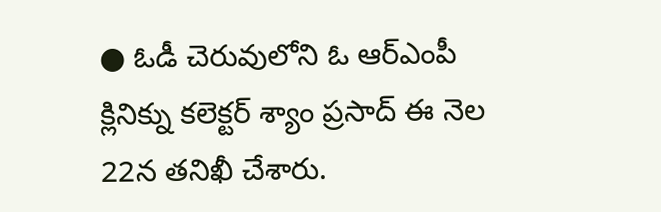● ఓడీ చెరువులోని ఓ ఆర్ఎంపీ క్లినిక్ను కలెక్టర్ శ్యాం ప్రసాద్ ఈ నెల 22న తనిఖీ చేశారు.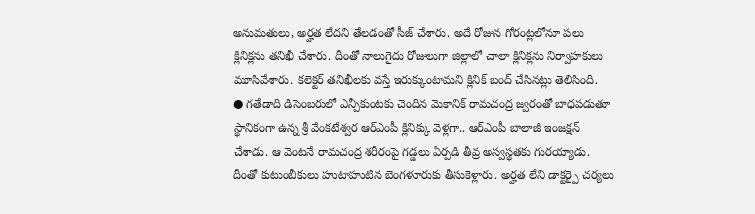అనుమతులు, అర్హత లేదని తేలడంతో సీజ్ చేశారు. అదే రోజున గోరంట్లలోనూ పలు క్లినిక్లను తనిఖీ చేశారు. దీంతో నాలుగైదు రోజులుగా జిల్లాలో చాలా క్లినిక్లను నిర్వాహకులు మూసివేశారు. కలెక్టర్ తనిఖీలకు వస్తే ఇరుక్కుంటామని క్లినిక్ బంద్ చేసినట్లు తెలిసింది.
● గతేడాది డిసెంబరులో ఎన్పీకుంటకు చెందిన మెకానిక్ రామచంద్ర జ్వరంతో బాధపడుతూ స్థానికంగా ఉన్న శ్రీ వేంకటేశ్వర ఆర్ఎంపీ క్లినిక్కు వెళ్లగా.. ఆర్ఎంపీ బాలాజీ ఇంజక్షన్ చేశాడు. ఆ వెంటనే రామచంద్ర శరీరంపై గడ్డలు ఏర్పడి తీవ్ర అస్వస్థతకు గురయ్యాడు. దీంతో కుటుంబీకులు హుటాహుటిన బెంగళూరుకు తీసుకెళ్లారు. అర్హత లేని డాక్టర్పై చర్యలు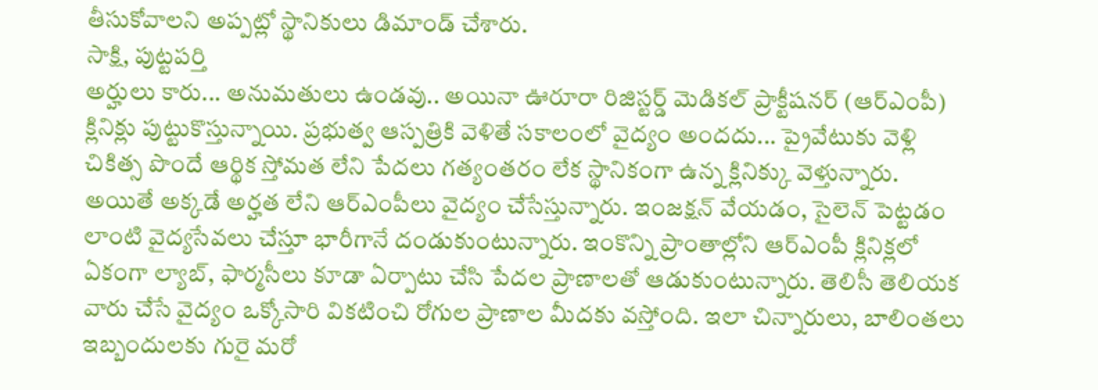తీసుకోవాలని అప్పట్లో స్థానికులు డిమాండ్ చేశారు.
సాక్షి, పుట్టపర్తి
అర్హులు కారు... అనుమతులు ఉండవు.. అయినా ఊరూరా రిజిస్టర్డ్ మెడికల్ ప్రాక్టీషనర్ (ఆర్ఎంపీ) క్లినిక్లు పుట్టుకొస్తున్నాయి. ప్రభుత్వ ఆస్పత్రికి వెళితే సకాలంలో వైద్యం అందదు... ప్రైవేటుకు వెళ్లి చికిత్స పొందే ఆర్థిక స్తోమత లేని పేదలు గత్యంతరం లేక స్థానికంగా ఉన్న క్లినిక్కు వెళ్తున్నారు. అయితే అక్కడే అర్హత లేని ఆర్ఎంపీలు వైద్యం చేసేస్తున్నారు. ఇంజక్షన్ వేయడం, సైలెన్ పెట్టడం లాంటి వైద్యసేవలు చేస్తూ భారీగానే దండుకుంటున్నారు. ఇంకొన్ని ప్రాంతాల్లోని ఆర్ఎంపీ క్లినిక్లలో ఏకంగా ల్యాబ్, ఫార్మసీలు కూడా ఏర్పాటు చేసి పేదల ప్రాణాలతో ఆడుకుంటున్నారు. తెలిసీ తెలియక వారు చేసే వైద్యం ఒక్కోసారి వికటించి రోగుల ప్రాణాల మీదకు వస్తోంది. ఇలా చిన్నారులు, బాలింతలు ఇబ్బందులకు గురై మరో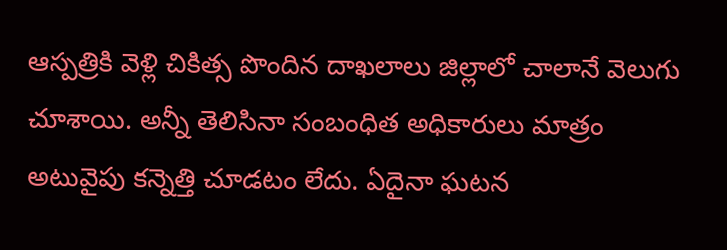ఆస్పత్రికి వెళ్లి చికిత్స పొందిన దాఖలాలు జిల్లాలో చాలానే వెలుగు చూశాయి. అన్నీ తెలిసినా సంబంధిత అధికారులు మాత్రం అటువైపు కన్నెత్తి చూడటం లేదు. ఏదైనా ఘటన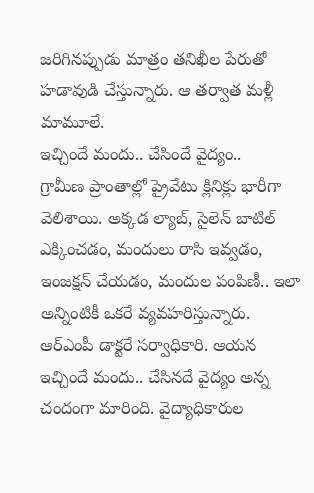జరిగినప్పుడు మాత్రం తనిఖీల పేరుతో హడావుడి చేస్తున్నారు. ఆ తర్వాత మళ్లీ మామూలే.
ఇచ్చిందే మందు.. చేసిందే వైద్యం..
గ్రామీణ ప్రాంతాల్లో ప్రైవేటు క్లినిక్లు భారీగా వెలిశాయి. అక్కడ ల్యాబ్, సైలెన్ బాటిల్ ఎక్కించడం, మందులు రాసి ఇవ్వడం, ఇంజక్షన్ చేయడం, మందుల పంపిణీ.. ఇలా అన్నింటికీ ఒకరే వ్యవహరిస్తున్నారు. ఆర్ఎంపీ డాక్టరే సర్వాధికారి. ఆయన ఇచ్చిందే మందు.. చేసినదే వైద్యం అన్న చందంగా మారింది. వైద్యాధికారుల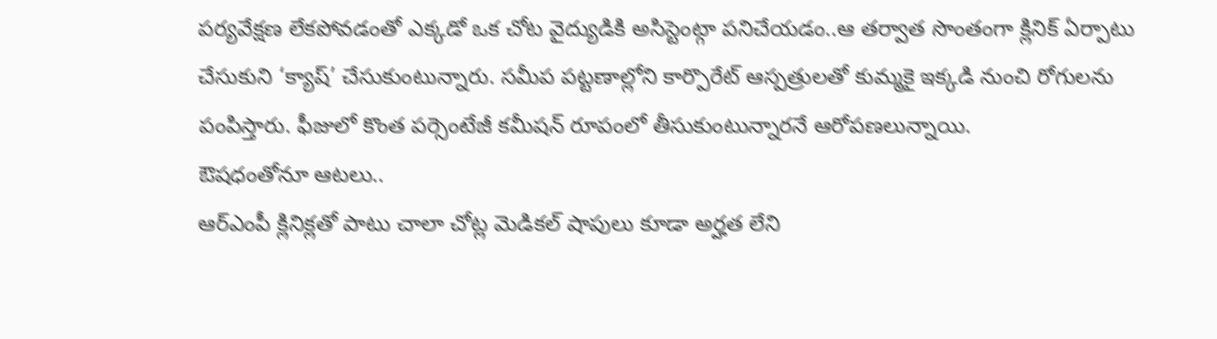పర్యవేక్షణ లేకపోవడంతో ఎక్కడో ఒక చోట వైద్యుడికి అసిస్టెంట్గా పనిచేయడం..ఆ తర్వాత సొంతంగా క్లినిక్ ఏర్పాటు చేసుకుని ‘క్యాష్’ చేసుకుంటున్నారు. సమీప పట్టణాల్లోని కార్పొరేట్ ఆస్పత్రులతో కుమ్మకై ఇక్కడి నుంచి రోగులను పంపిస్తారు. ఫీజులో కొంత పర్సెంటేజీ కమీషన్ రూపంలో తీసుకుంటున్నారనే ఆరోపణలున్నాయి.
ఔషధంతోనూ ఆటలు..
ఆర్ఎంపీ క్లినిక్లతో పాటు చాలా చోట్ల మెడికల్ షాపులు కూడా అర్హత లేని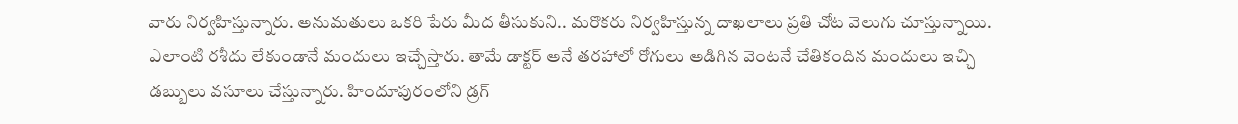వారు నిర్వహిస్తున్నారు. అనుమతులు ఒకరి పేరు మీద తీసుకుని.. మరొకరు నిర్వహిస్తున్న దాఖలాలు ప్రతి చోట వెలుగు చూస్తున్నాయి. ఎలాంటి రశీదు లేకుండానే మందులు ఇచ్చేస్తారు. తామే డాక్టర్ అనే తరహాలో రోగులు అడిగిన వెంటనే చేతికందిన మందులు ఇచ్చి డబ్బులు వసూలు చేస్తున్నారు. హిందూపురంలోని డ్రగ్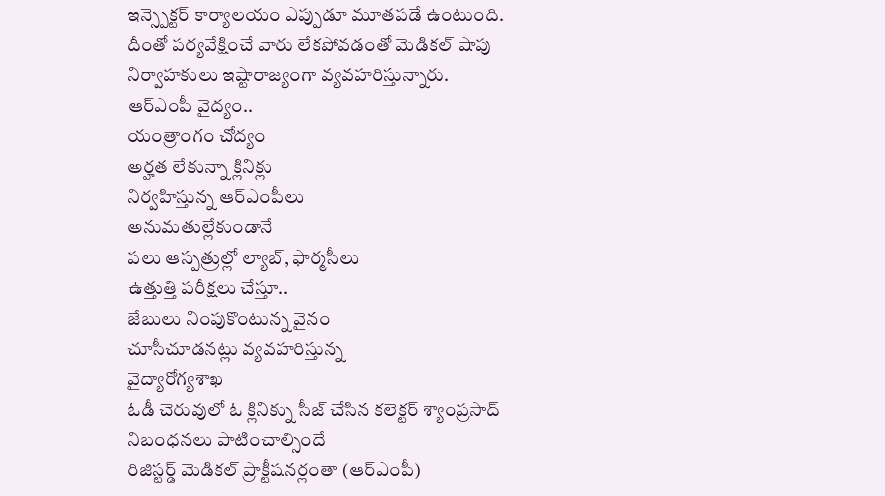ఇన్స్పెక్టర్ కార్యాలయం ఎప్పుడూ మూతపడే ఉంటుంది. దీంతో పర్యవేక్షించే వారు లేకపోవడంతో మెడికల్ షాపు నిర్వాహకులు ఇష్టారాజ్యంగా వ్యవహరిస్తున్నారు.
ఆర్ఎంపీ వైద్యం..
యంత్రాంగం చోద్యం
అర్హత లేకున్నా క్లినిక్లు
నిర్వహిస్తున్న ఆర్ఎంపీలు
అనుమతుల్లేకుండానే
పలు ఆస్పత్రుల్లో ల్యాబ్, ఫార్మసీలు
ఉత్తుత్తి పరీక్షలు చేస్తూ..
జేబులు నింపుకొంటున్న వైనం
చూసీచూడనట్లు వ్యవహరిస్తున్న
వైద్యారోగ్యశాఖ
ఓడీ చెరువులో ఓ క్లినిక్ను సీజ్ చేసిన కలెక్టర్ శ్యాంప్రసాద్
నిబంధనలు పాటించాల్సిందే
రిజిస్టర్డ్ మెడికల్ ప్రాక్టీషనర్లంతా (ఆర్ఎంపీ)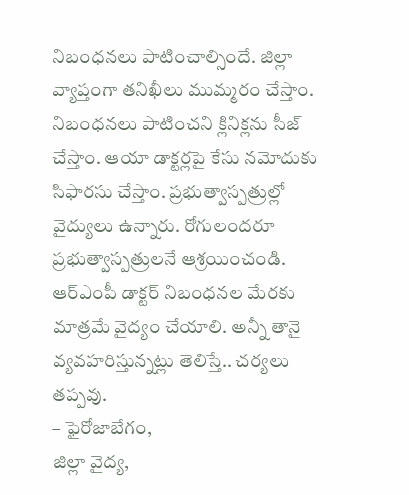నిబంధనలు పాటించాల్సిందే. జిల్లా వ్యాప్తంగా తనిఖీలు ముమ్మరం చేస్తాం. నిబంధనలు పాటించని క్లినిక్లను సీజ్ చేస్తాం. ఆయా డాక్టర్లపై కేసు నమోదుకు సిఫారసు చేస్తాం. ప్రభుత్వాస్పత్రుల్లో వైద్యులు ఉన్నారు. రోగులందరూ ప్రభుత్వాస్పత్రులనే ఆశ్రయించండి. ఆర్ఎంపీ డాక్టర్ నిబంధనల మేరకు మాత్రమే వైద్యం చేయాలి. అన్నీ తానై వ్యవహరిస్తున్నట్లు తెలిస్తే.. చర్యలు తప్పవు.
– ఫైరోజాబేగం,
జిల్లా వైద్య,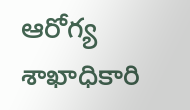ఆరోగ్య శాఖాధికారి